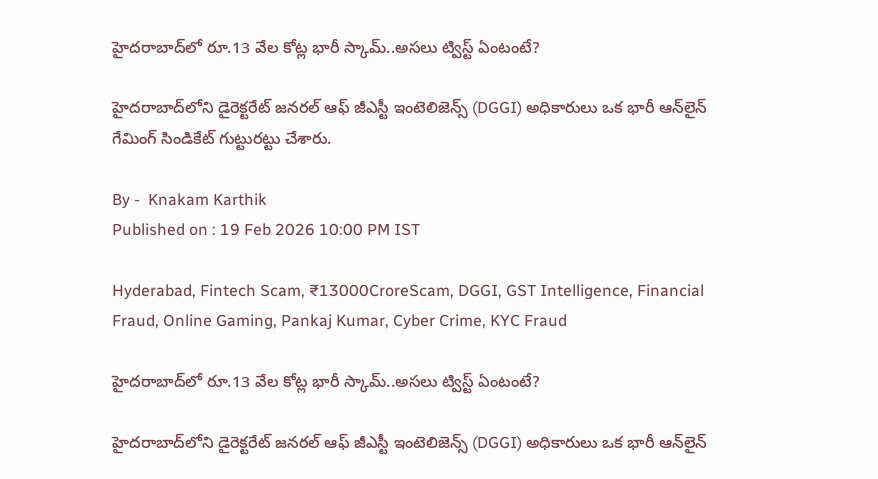హైదరాబాద్‌లో రూ.13 వేల కోట్ల భారీ స్కామ్..అసలు ట్విస్ట్ ఏంటంటే?

హైదరాబాద్‌లోని డైరెక్టరేట్ జనరల్ ఆఫ్ జీఎస్టీ ఇంటెలిజెన్స్ (DGGI) అధికారులు ఒక భారీ ఆన్‌లైన్ గేమింగ్ సిండికేట్ గుట్టురట్టు చేశారు.

By -  Knakam Karthik
Published on : 19 Feb 2026 10:00 PM IST

Hyderabad, Fintech Scam, ₹13000CroreScam, DGGI, GST Intelligence, Financial Fraud, Online Gaming, Pankaj Kumar, Cyber Crime, KYC Fraud

హైదరాబాద్‌లో రూ.13 వేల కోట్ల భారీ స్కామ్..అసలు ట్విస్ట్ ఏంటంటే?

హైదరాబాద్‌లోని డైరెక్టరేట్ జనరల్ ఆఫ్ జీఎస్టీ ఇంటెలిజెన్స్ (DGGI) అధికారులు ఒక భారీ ఆన్‌లైన్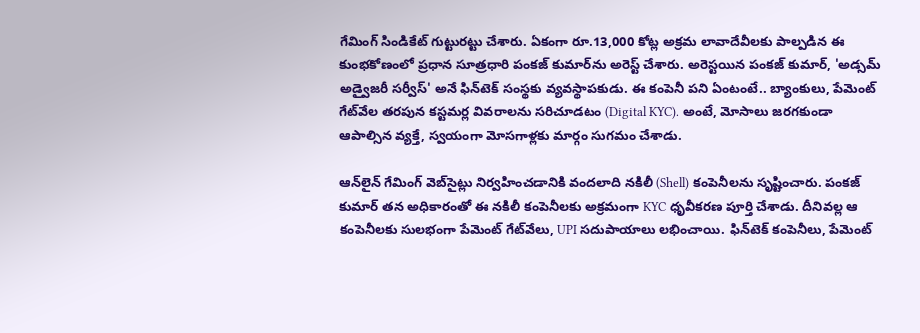గేమింగ్ సిండికేట్ గుట్టురట్టు చేశారు. ఏకంగా రూ.13,000 కోట్ల అక్రమ లావాదేవీలకు పాల్పడిన ఈ కుంభకోణంలో ప్రధాన సూత్రధారి పంకజ్ కుమార్‌ను అరెస్ట్ చేశారు. అరెస్టయిన పంకజ్ కుమార్, 'అడ్సమ్ అడ్వైజరీ సర్వీస్' అనే ఫిన్‌టెక్ సంస్థకు వ్యవస్థాపకుడు. ఈ కంపెనీ పని ఏంటంటే.. బ్యాంకులు, పేమెంట్ గేట్‌వేల తరపున కస్టమర్ల వివరాలను సరిచూడటం (Digital KYC). అంటే, మోసాలు జరగకుండా ఆపాల్సిన వ్యక్తే, స్వయంగా మోసగాళ్లకు మార్గం సుగమం చేశాడు.

ఆన్‌లైన్ గేమింగ్ వెబ్‌సైట్లు నిర్వహించడానికి వందలాది నకిలీ (Shell) కంపెనీలను సృష్టించారు. పంకజ్ కుమార్ తన అధికారంతో ఈ నకిలీ కంపెనీలకు అక్రమంగా KYC ధృవీకరణ పూర్తి చేశాడు. దీనివల్ల ఆ కంపెనీలకు సులభంగా పేమెంట్ గేట్‌వేలు, UPI సదుపాయాలు లభించాయి. ఫిన్‌టెక్ కంపెనీలు, పేమెంట్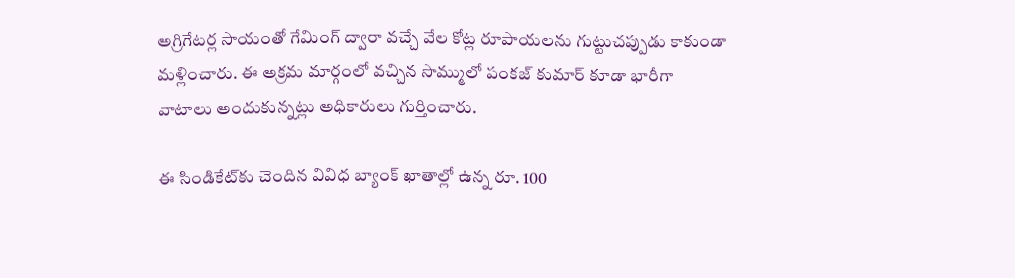అగ్రిగేటర్ల సాయంతో గేమింగ్ ద్వారా వచ్చే వేల కోట్ల రూపాయలను గుట్టుచప్పుడు కాకుండా మళ్లించారు. ఈ అక్రమ మార్గంలో వచ్చిన సొమ్ములో పంకజ్ కుమార్ కూడా భారీగా వాటాలు అందుకున్నట్లు అధికారులు గుర్తించారు.

ఈ సిండికేట్‌కు చెందిన వివిధ బ్యాంక్ ఖాతాల్లో ఉన్న రూ. 100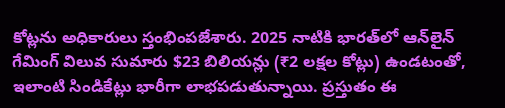కోట్లను అధికారులు స్తంభింపజేశారు. 2025 నాటికి భారత్‌లో ఆన్‌లైన్ గేమింగ్ విలువ సుమారు $23 బిలియన్లు (₹2 లక్షల కోట్లు) ఉండటంతో, ఇలాంటి సిండికేట్లు భారీగా లాభపడుతున్నాయి. ప్రస్తుతం ఈ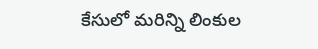కేసులో మరిన్ని లింకుల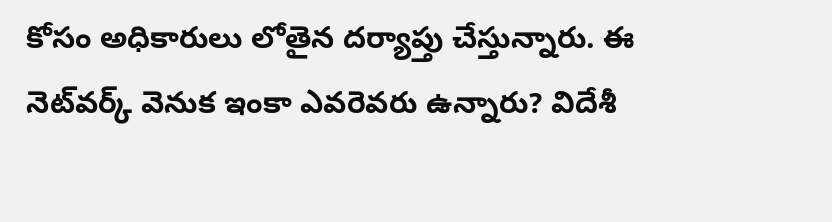కోసం అధికారులు లోతైన దర్యాప్తు చేస్తున్నారు. ఈ నెట్‌వర్క్ వెనుక ఇంకా ఎవరెవరు ఉన్నారు? విదేశీ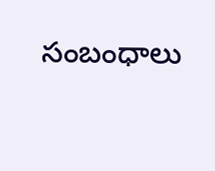సంబంధాలు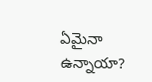ఏమైనా ఉన్నాయా?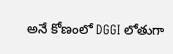అనే కోణంలో DGGI లోతుగా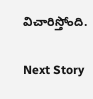విచారిస్తోంది.

Next Story